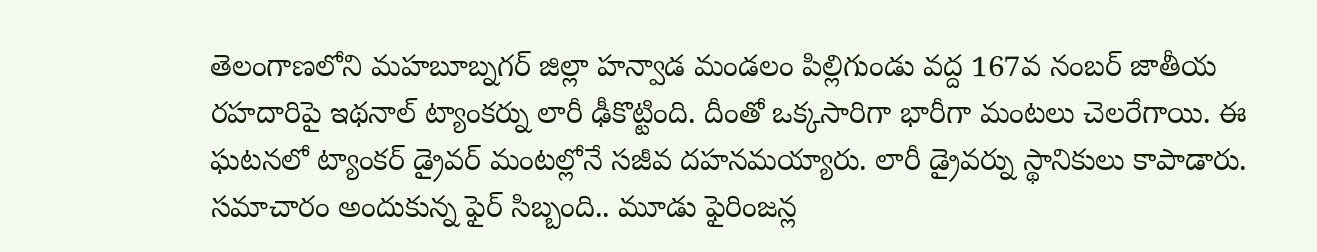తెలంగాణలోని మహబూబ్నగర్ జిల్లా హన్వాడ మండలం పిల్లిగుండు వద్ద 167వ నంబర్ జాతీయ రహదారిపై ఇథనాల్ ట్యాంకర్ను లారీ ఢీకొట్టింది. దీంతో ఒక్కసారిగా భారీగా మంటలు చెలరేగాయి. ఈ ఘటనలో ట్యాంకర్ డ్రైవర్ మంటల్లోనే సజీవ దహనమయ్యారు. లారీ డ్రైవర్ను స్థానికులు కాపాడారు. సమాచారం అందుకున్న ఫైర్ సిబ్బంది.. మూడు ఫైరింజన్ల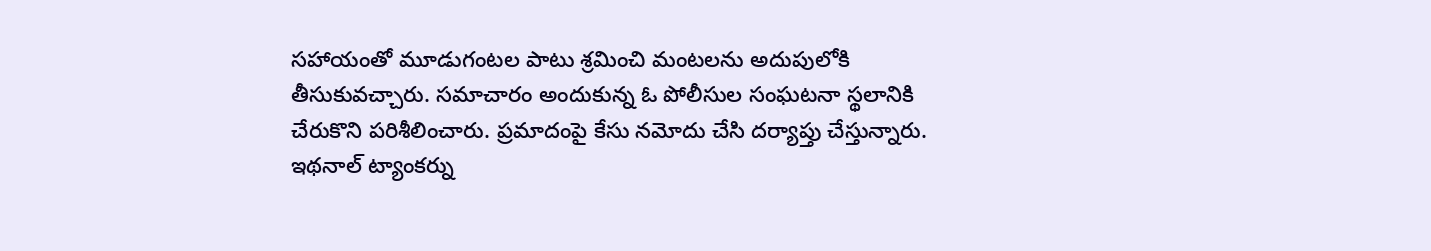సహాయంతో మూడుగంటల పాటు శ్రమించి మంటలను అదుపులోకి తీసుకువచ్చారు. సమాచారం అందుకున్న ఓ పోలీసుల సంఘటనా స్థలానికి చేరుకొని పరిశీలించారు. ప్రమాదంపై కేసు నమోదు చేసి దర్యాప్తు చేస్తున్నారు.
ఇథనాల్ ట్యాంకర్ను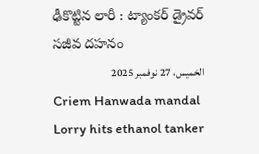ఢీకొట్టిన లారీ : ట్యాంకర్ డ్రైవర్ సజీవ దహనం
الخميس، 27 نوفمبر 2025
Criem Hanwada mandal Lorry hits ethanol tanker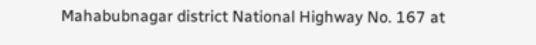Mahabubnagar district National Highway No. 167 at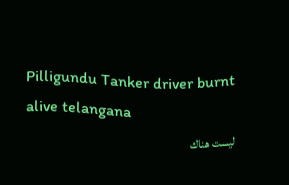Pilligundu Tanker driver burnt alive telangana
ليست هناك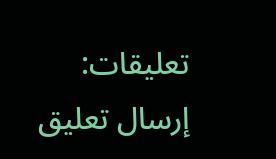تعليقات:
إرسال تعليق